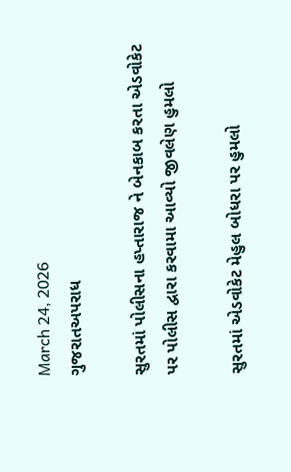March 24, 2026
ગુજરાતઅપરાધ

સુરતમાં પોલીસના હપ્તારાજ ને બેનકાબ કરતા એડવોકેટ પર પોલીસ દ્વારા કરવામા આવ્યો જીવલેણ હુમલો

સુરતમાં એડવોકેટ મેહુલ બોધરા પર હુમલો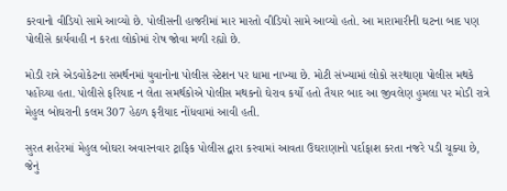કરવાનો વીડિયો સામે આવ્યો છે. પોલીસની હાજરીમાં માર મારતો વીડિયો સામે આવ્યો હતો. આ મારામારીની ઘટના બાદ પણ પોલીસે કાર્યવાહી ન કરતા લોકોમાં રોષ જોવા મળી રહ્યો છે.

મોડી રાત્રે એડવોકેટના સમર્થનમાં યુવાનોના પોલીસ સ્ટેશન પર ધામા નાખ્યા છે. મોટી સંખ્યામાં લોકો સરથાણા પોલીસ મથકે પહોંચ્યા હતા. પોલીસે ફરિયાદ ન લેતા સમર્થકોએ પોલીસ મથકનો ઘેરાવ કર્યો હતો તૈયાર બાદ આ જીવલેણ હુમલા પર મોડી રાત્રે મેહુલ બોઘરાની કલમ 307 હેઠળ ફરીયાદ નોંધવામાં આવી હતી.

સુરત શહેરમાં મેહુલ બોઘરા અવારનવાર ટ્રાફિક પોલીસ દ્વારા કરવામાં આવતા ઉઘરાણાનો પર્દાફાશ કરતા નજરે પડી ચૂક્યા છે, જેનું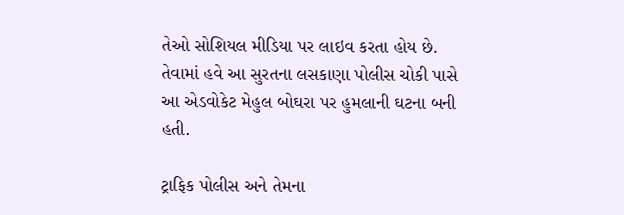તેઓ સોશિયલ મીડિયા પર લાઇવ કરતા હોય છે. તેવામાં હવે આ સુરતના લસકાણા પોલીસ ચોકી પાસે આ એડવોકેટ મેહુલ બોઘરા પર હુમલાની ઘટના બની હતી.

ટ્રાફિક પોલીસ અને તેમના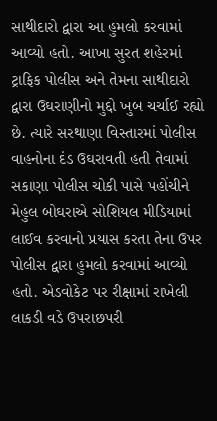સાથીદારો દ્વારા આ હુમલો કરવામાં આવ્યો હતો. આખા સુરત શહેરમાં ટ્રાફિક પોલીસ અને તેમના સાથીદારો દ્વારા ઉઘરાણીનો મુદ્દો ખુબ ચર્ચાઈ રહ્યો છે. ત્યારે સરથાણા વિસ્તારમાં પોલીસ વાહનોના દંડ ઉઘરાવતી હતી તેવામાં સકાણા પોલીસ ચોકી પાસે પહોંચીને મેહુલ બોઘરાએ સોશિયલ મીડિયામાં લાઈવ કરવાનો પ્રયાસ કરતા તેના ઉપર પોલીસ દ્વારા હુમલો કરવામાં આવ્યો હતો. એડવોકેટ પર રીક્ષામાં રાખેલી લાકડી વડે ઉપરાછપરી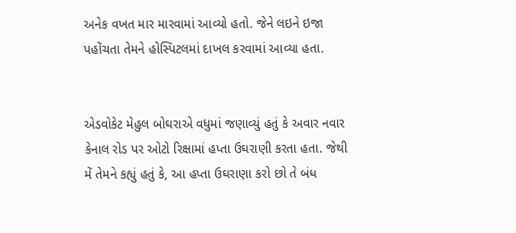અનેક વખત માર મારવામાં આવ્યો હતો. જેને લઇને ઇજા પહોંચતા તેમને હોસ્પિટલમાં દાખલ કરવામાં આવ્યા હતા.


એડવોકેટ મેહુલ બોઘરાએ વધુમાં જણાવ્યું હતું કે અવાર નવાર કેનાલ રોડ પર ઓટો રિક્ષામાં હપ્તા ઉઘરાણી કરતા હતા. જેથી મેં તેમને કહ્યું હતું કે, આ હપ્તા ઉઘરાણા કરો છો તે બંધ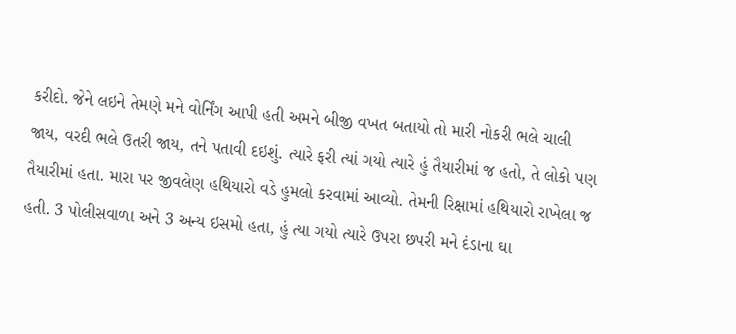કરીદો. જેને લઇને તેમણે મને વોર્નિંગ આપી હતી અમને બીજી વખત બતાયો તો મારી નોકરી ભલે ચાલી જાય, વરદી ભલે ઉતરી જાય, તને પતાવી દઇશું. ત્યારે ફરી ત્યાં ગયો ત્યારે હું તૈયારીમાં જ હતો, તે લોકો પણ તૈયારીમાં હતા. મારા પર જીવલેણ હથિયારો વડે હુમલો કરવામાં આવ્યો. તેમની રિક્ષામાં હથિયારો રાખેલા જ હતી. 3 પોલીસવાળા અને 3 અન્ય ઇસમો હતા, હું ત્યા ગયો ત્યારે ઉપરા છપરી મને દંડાના ઘા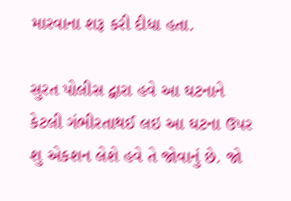મારવાના શરૂ કરી દીધા હતા.

સુરત પોલીસ દ્વારા હવે આ ઘટનાને કેટલી ગંભીરતાથઈ લઇ આ ઘટના ઉપર શુ એકશન લેશે હવે તે જોવાનું છે. જો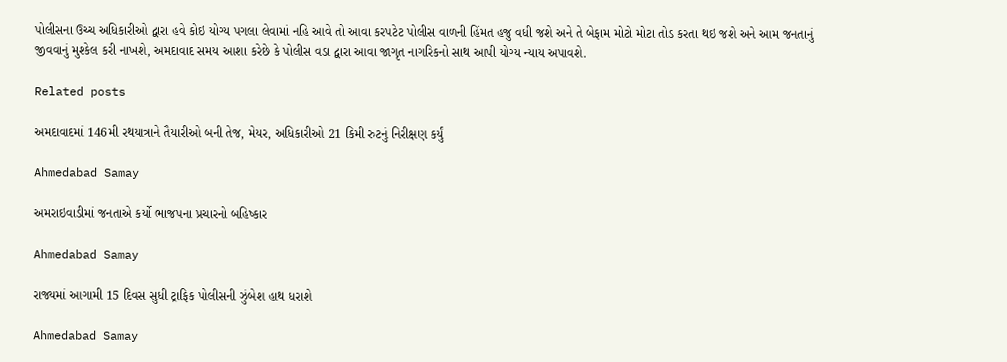પોલીસના ઉચ્ચ અધિકારીઓ દ્વારા હવે કોઇ યોગ્ય પગલા લેવામાં નહિ આવે તો આવા કરપટેટ પોલીસ વાળની હિંમત હજુ વધી જશે અને તે બેફામ મોટો મોટા તોડ કરતા થઇ જશે અને આમ જનતાનું જીવવાનું મુશ્કેલ કરી નાખશે, અમદાવાદ સમય આશા કરેછે કે પોલીસ વડા દ્વારા આવા જાગૃત નાગરિકનો સાથ આપી યોગ્ય ન્યાય અપાવશે.

Related posts

અમદાવાદમાં 146મી રથયાત્રાને તૈયારીઓ બની તેજ, મેયર, અધિકારીઓ 21 કિમી રુટનું નિરીક્ષણ કર્યું

Ahmedabad Samay

અમરાઇવાડીમાં જનતાએ કર્યો ભાજપના પ્રચારનો બહિષ્કાર

Ahmedabad Samay

રાજ્યમાં આગામી 15 દિવસ સુધી ટ્રાફિક પોલીસની ઝુંબેશ હાથ ધરાશે

Ahmedabad Samay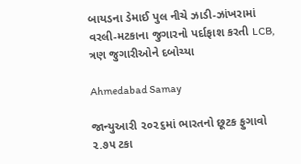બાયડના ડેમાઈ પુલ નીચે ઝાડી-ઝાંખરામાં વરલી-મટકાના જુગારનો પર્દાફાશ કરતી LCB, ત્રણ જુગારીઓને દબોચ્યા

Ahmedabad Samay

જાન્યુઆરી ૨૦૨૬માં ભારતનો છૂટક ફુગાવો ૨.૭૫ ટકા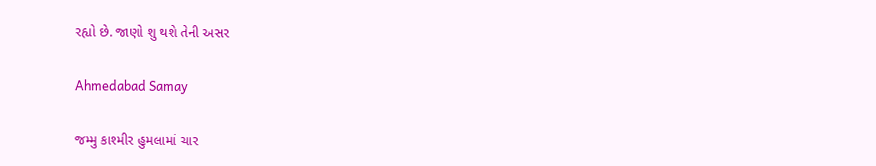રહ્યો છે. જાણો શુ થશે તેની અસર

Ahmedabad Samay

જમ્મુ કાશ્મીર હુમલામાં ચાર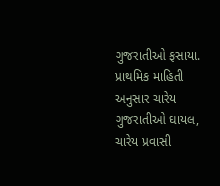ગુજરાતીઓ ફસાયા. પ્રાથમિક માહિતી અનુસાર ચારેય ગુજરાતીઓ ઘાયલ, ચારેય પ્રવાસી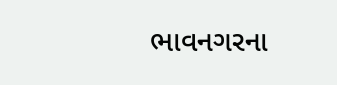ભાવનગરના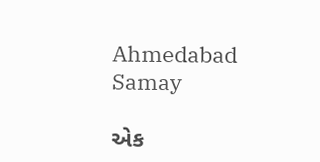Ahmedabad Samay

એક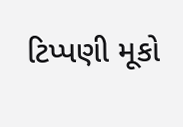ટિપ્પણી મૂકો